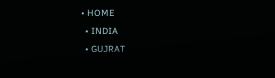• HOME
  • INDIA
  • GUJRAT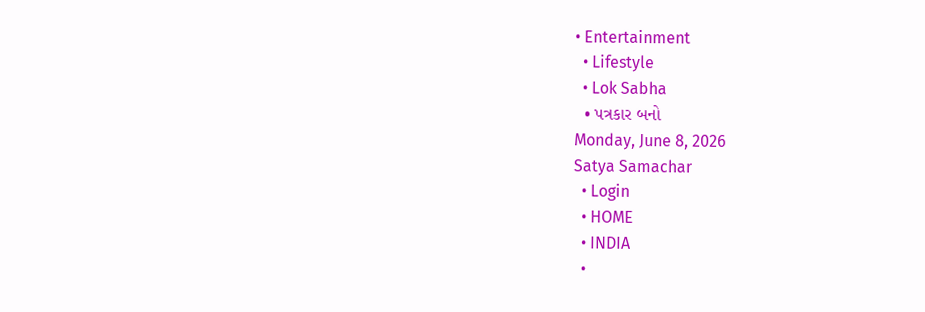• Entertainment
  • Lifestyle
  • Lok Sabha
  • પત્રકાર બનો
Monday, June 8, 2026
Satya Samachar
  • Login
  • HOME
  • INDIA
  •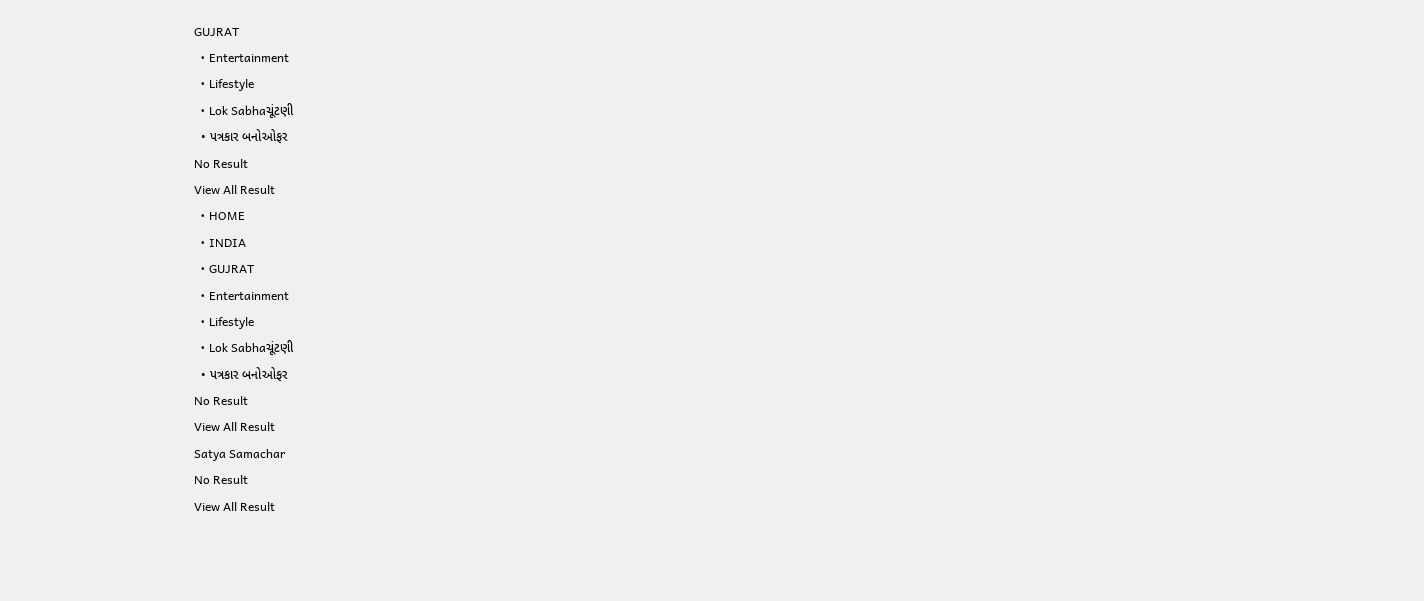GUJRAT
  • Entertainment
  • Lifestyle
  • Lok Sabhaચૂંટણી
  • પત્રકાર બનોઓફર
No Result
View All Result
  • HOME
  • INDIA
  • GUJRAT
  • Entertainment
  • Lifestyle
  • Lok Sabhaચૂંટણી
  • પત્રકાર બનોઓફર
No Result
View All Result
Satya Samachar
No Result
View All Result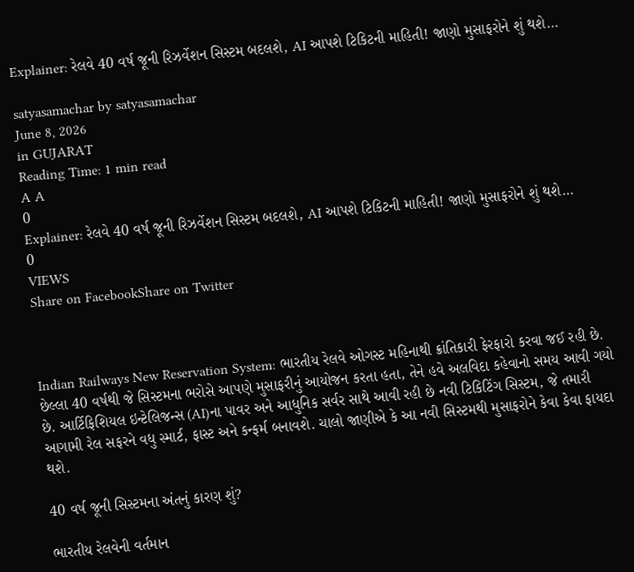Explainer: રેલવે 40 વર્ષ જૂની રિઝર્વેશન સિસ્ટમ બદલશે, AI આપશે ટિકિટની માહિતી! જાણો મુસાફરોને શું થશે…

satyasamachar by satyasamachar
June 8, 2026
in GUJARAT
Reading Time: 1 min read
A A
0
Explainer: રેલવે 40 વર્ષ જૂની રિઝર્વેશન સિસ્ટમ બદલશે, AI આપશે ટિકિટની માહિતી! જાણો મુસાફરોને શું થશે…
0
VIEWS
Share on FacebookShare on Twitter



Indian Railways New Reservation System: ભારતીય રેલવે ઓગસ્ટ મહિનાથી ક્રાંતિકારી ફેરફારો કરવા જઈ રહી છે. છેલ્લા 40 વર્ષથી જે સિસ્ટમના ભરોસે આપણે મુસાફરીનું આયોજન કરતા હતા, તેને હવે અલવિદા કહેવાનો સમય આવી ગયો છે. આર્ટિફિશિયલ ઇન્ટેલિજન્સ (AI)ના પાવર અને આધુનિક સર્વર સાથે આવી રહી છે નવી ટિકિટિંગ સિસ્ટમ, જે તમારી આગામી રેલ સફરને વધુ સ્માર્ટ, ફાસ્ટ અને કન્ફર્મ બનાવશે. ચાલો જાણીએ કે આ નવી સિસ્ટમથી મુસાફરોને કેવા કેવા ફાયદા થશે.

40 વર્ષ જૂની સિસ્ટમના અંતનું કારણ શું?

ભારતીય રેલવેની વર્તમાન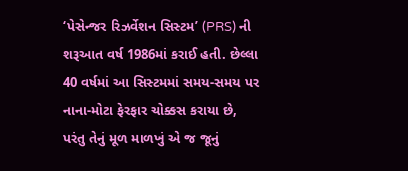‘પેસેન્જર રિઝર્વેશન સિસ્ટમ’ (PRS) ની શરૂઆત વર્ષ 1986માં કરાઈ હતી. છેલ્લા 40 વર્ષમાં આ સિસ્ટમમાં સમય-સમય પર નાના-મોટા ફેરફાર ચોક્કસ કરાયા છે, પરંતુ તેનું મૂળ માળખું એ જ જૂનું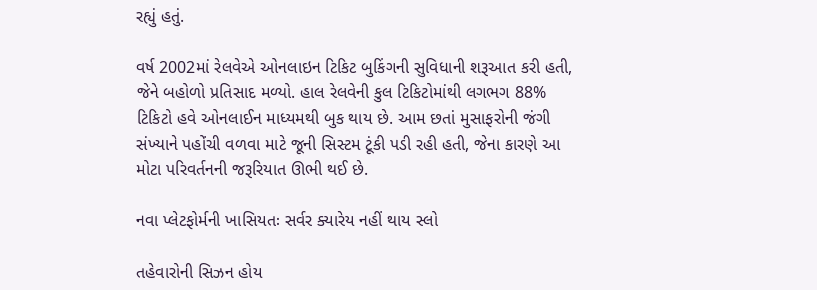રહ્યું હતું.

વર્ષ 2002માં રેલવેએ ઓનલાઇન ટિકિટ બુકિંગની સુવિધાની શરૂઆત કરી હતી, જેને બહોળો પ્રતિસાદ મળ્યો. હાલ રેલવેની કુલ ટિકિટોમાંથી લગભગ 88% ટિકિટો હવે ઓનલાઈન માધ્યમથી બુક થાય છે. આમ છતાં મુસાફરોની જંગી સંખ્યાને પહોંચી વળવા માટે જૂની સિસ્ટમ ટૂંકી પડી રહી હતી, જેના કારણે આ મોટા પરિવર્તનની જરૂરિયાત ઊભી થઈ છે.

નવા પ્લેટફોર્મની ખાસિયતઃ સર્વર ક્યારેય નહીં થાય સ્લો

તહેવારોની સિઝન હોય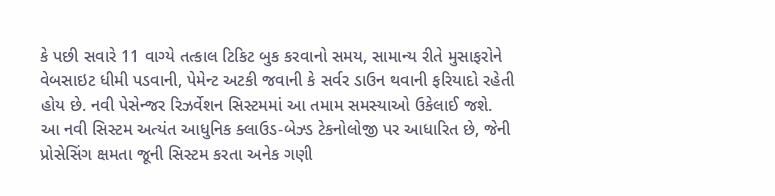કે પછી સવારે 11 વાગ્યે તત્કાલ ટિકિટ બુક કરવાનો સમય, સામાન્ય રીતે મુસાફરોને વેબસાઇટ ધીમી પડવાની, પેમેન્ટ અટકી જવાની કે સર્વર ડાઉન થવાની ફરિયાદો રહેતી હોય છે. નવી પેસેન્જર રિઝર્વેશન સિસ્ટમમાં આ તમામ સમસ્યાઓ ઉકેલાઈ જશે. આ નવી સિસ્ટમ અત્યંત આધુનિક ક્લાઉડ-બેઝ્ડ ટેકનોલોજી પર આધારિત છે, જેની પ્રોસેસિંગ ક્ષમતા જૂની સિસ્ટમ કરતા અનેક ગણી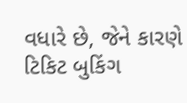વધારે છે, જેને કારણે ટિકિટ બુકિંગ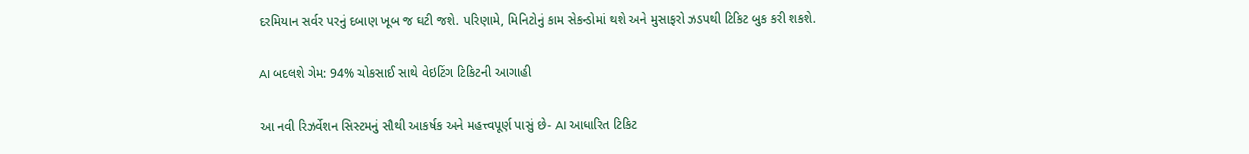દરમિયાન સર્વર પરનું દબાણ ખૂબ જ ઘટી જશે. પરિણામે, મિનિટોનું કામ સેકન્ડોમાં થશે અને મુસાફરો ઝડપથી ટિકિટ બુક કરી શકશે.

AI બદલશે ગેમ: 94% ચોકસાઈ સાથે વેઇટિંગ ટિકિટની આગાહી

આ નવી રિઝર્વેશન સિસ્ટમનું સૌથી આકર્ષક અને મહત્ત્વપૂર્ણ પાસું છે- AI આધારિત ટિકિટ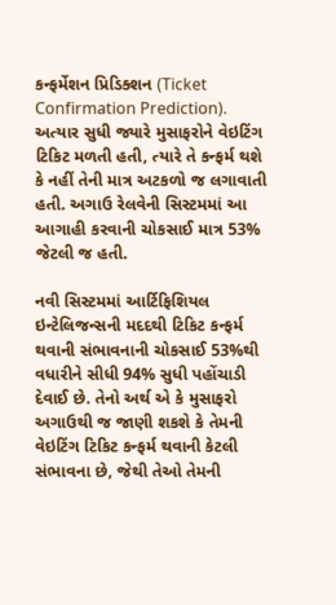કન્ફર્મેશન પ્રિડિક્શન (Ticket Confirmation Prediction). અત્યાર સુધી જ્યારે મુસાફરોને વેઇટિંગ ટિકિટ મળતી હતી, ત્યારે તે કન્ફર્મ થશે કે નહીં તેની માત્ર અટકળો જ લગાવાતી હતી. અગાઉ રેલવેની સિસ્ટમમાં આ આગાહી કરવાની ચોકસાઈ માત્ર 53% જેટલી જ હતી.

નવી સિસ્ટમમાં આર્ટિફિશિયલ ઇન્ટેલિજન્સની મદદથી ટિકિટ કન્ફર્મ થવાની સંભાવનાની ચોકસાઈ 53%થી વધારીને સીધી 94% સુધી પહોંચાડી દેવાઈ છે. તેનો અર્થ એ કે મુસાફરો અગાઉથી જ જાણી શકશે કે તેમની વેઇટિંગ ટિકિટ કન્ફર્મ થવાની કેટલી સંભાવના છે, જેથી તેઓ તેમની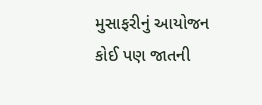મુસાફરીનું આયોજન કોઈ પણ જાતની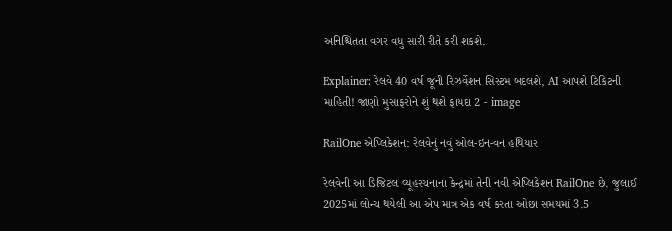અનિશ્ચિતતા વગર વધુ સારી રીતે કરી શકશે.

Explainer: રેલવે 40 વર્ષ જૂની રિઝર્વેશન સિસ્ટમ બદલશે, AI આપશે ટિકિટની માહિતી! જાણો મુસાફરોને શું થશે ફાયદા 2 - image

RailOne એપ્લિકેશન: રેલવેનું નવું ઓલ-ઇન-વન હથિયાર

રેલવેની આ ડિજિટલ વ્યૂહરચનાના કેન્દ્રમાં તેની નવી એપ્લિકેશન RailOne છે. જુલાઈ 2025માં લોન્ચ થયેલી આ એપ માત્ર એક વર્ષ કરતા ઓછા સમયમાં 3.5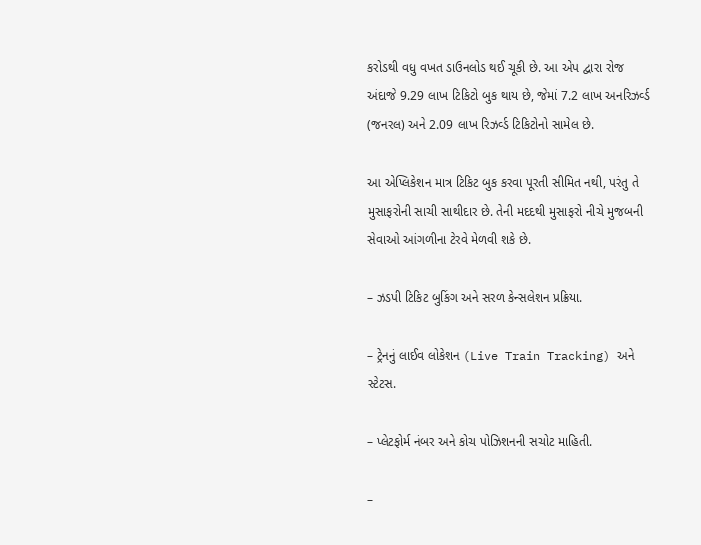કરોડથી વધુ વખત ડાઉનલોડ થઈ ચૂકી છે. આ એપ દ્વારા રોજ અંદાજે 9.29 લાખ ટિકિટો બુક થાય છે, જેમાં 7.2 લાખ અનરિઝર્વ્ડ (જનરલ) અને 2.09 લાખ રિઝર્વ્ડ ટિકિટોનો સામેલ છે.

આ એપ્લિકેશન માત્ર ટિકિટ બુક કરવા પૂરતી સીમિત નથી, પરંતુ તે મુસાફરોની સાચી સાથીદાર છે. તેની મદદથી મુસાફરો નીચે મુજબની સેવાઓ આંગળીના ટેરવે મેળવી શકે છે.

– ઝડપી ટિકિટ બુકિંગ અને સરળ કેન્સલેશન પ્રક્રિયા.

– ટ્રેનનું લાઈવ લોકેશન (Live Train Tracking) અને સ્ટેટસ.

– પ્લેટફોર્મ નંબર અને કોચ પોઝિશનની સચોટ માહિતી.

–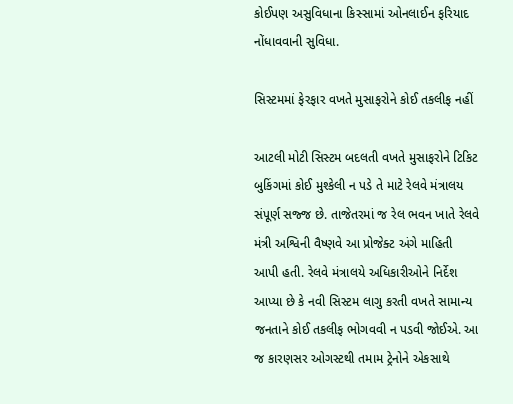કોઈપણ અસુવિધાના કિસ્સામાં ઓનલાઈન ફરિયાદ નોંધાવવાની સુવિધા.

સિસ્ટમમાં ફેરફાર વખતે મુસાફરોને કોઈ તકલીફ નહીં

આટલી મોટી સિસ્ટમ બદલતી વખતે મુસાફરોને ટિકિટ બુકિંગમાં કોઈ મુશ્કેલી ન પડે તે માટે રેલવે મંત્રાલય સંપૂર્ણ સજ્જ છે. તાજેતરમાં જ રેલ ભવન ખાતે રેલવે મંત્રી અશ્વિની વૈષ્ણવે આ પ્રોજેક્ટ અંગે માહિતી આપી હતી. રેલવે મંત્રાલયે અધિકારીઓને નિર્દેશ આપ્યા છે કે નવી સિસ્ટમ લાગુ કરતી વખતે સામાન્ય જનતાને કોઈ તકલીફ ભોગવવી ન પડવી જોઈએ. આ જ કારણસર ઓગસ્ટથી તમામ ટ્રેનોને એકસાથે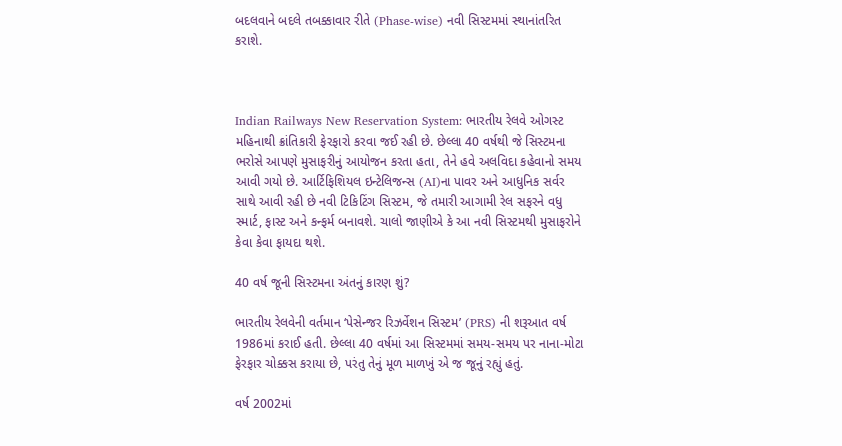બદલવાને બદલે તબક્કાવાર રીતે (Phase-wise) નવી સિસ્ટમમાં સ્થાનાંતરિત કરાશે.



Indian Railways New Reservation System: ભારતીય રેલવે ઓગસ્ટ મહિનાથી ક્રાંતિકારી ફેરફારો કરવા જઈ રહી છે. છેલ્લા 40 વર્ષથી જે સિસ્ટમના ભરોસે આપણે મુસાફરીનું આયોજન કરતા હતા, તેને હવે અલવિદા કહેવાનો સમય આવી ગયો છે. આર્ટિફિશિયલ ઇન્ટેલિજન્સ (AI)ના પાવર અને આધુનિક સર્વર સાથે આવી રહી છે નવી ટિકિટિંગ સિસ્ટમ, જે તમારી આગામી રેલ સફરને વધુ સ્માર્ટ, ફાસ્ટ અને કન્ફર્મ બનાવશે. ચાલો જાણીએ કે આ નવી સિસ્ટમથી મુસાફરોને કેવા કેવા ફાયદા થશે.

40 વર્ષ જૂની સિસ્ટમના અંતનું કારણ શું?

ભારતીય રેલવેની વર્તમાન ‘પેસેન્જર રિઝર્વેશન સિસ્ટમ’ (PRS) ની શરૂઆત વર્ષ 1986માં કરાઈ હતી. છેલ્લા 40 વર્ષમાં આ સિસ્ટમમાં સમય-સમય પર નાના-મોટા ફેરફાર ચોક્કસ કરાયા છે, પરંતુ તેનું મૂળ માળખું એ જ જૂનું રહ્યું હતું.

વર્ષ 2002માં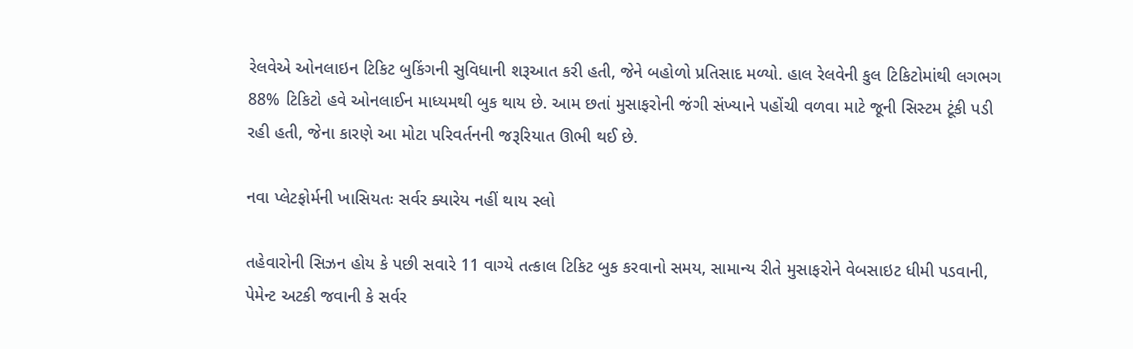રેલવેએ ઓનલાઇન ટિકિટ બુકિંગની સુવિધાની શરૂઆત કરી હતી, જેને બહોળો પ્રતિસાદ મળ્યો. હાલ રેલવેની કુલ ટિકિટોમાંથી લગભગ 88% ટિકિટો હવે ઓનલાઈન માધ્યમથી બુક થાય છે. આમ છતાં મુસાફરોની જંગી સંખ્યાને પહોંચી વળવા માટે જૂની સિસ્ટમ ટૂંકી પડી રહી હતી, જેના કારણે આ મોટા પરિવર્તનની જરૂરિયાત ઊભી થઈ છે.

નવા પ્લેટફોર્મની ખાસિયતઃ સર્વર ક્યારેય નહીં થાય સ્લો

તહેવારોની સિઝન હોય કે પછી સવારે 11 વાગ્યે તત્કાલ ટિકિટ બુક કરવાનો સમય, સામાન્ય રીતે મુસાફરોને વેબસાઇટ ધીમી પડવાની, પેમેન્ટ અટકી જવાની કે સર્વર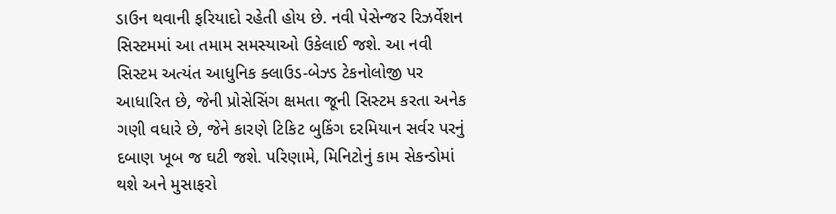ડાઉન થવાની ફરિયાદો રહેતી હોય છે. નવી પેસેન્જર રિઝર્વેશન સિસ્ટમમાં આ તમામ સમસ્યાઓ ઉકેલાઈ જશે. આ નવી સિસ્ટમ અત્યંત આધુનિક ક્લાઉડ-બેઝ્ડ ટેકનોલોજી પર આધારિત છે, જેની પ્રોસેસિંગ ક્ષમતા જૂની સિસ્ટમ કરતા અનેક ગણી વધારે છે, જેને કારણે ટિકિટ બુકિંગ દરમિયાન સર્વર પરનું દબાણ ખૂબ જ ઘટી જશે. પરિણામે, મિનિટોનું કામ સેકન્ડોમાં થશે અને મુસાફરો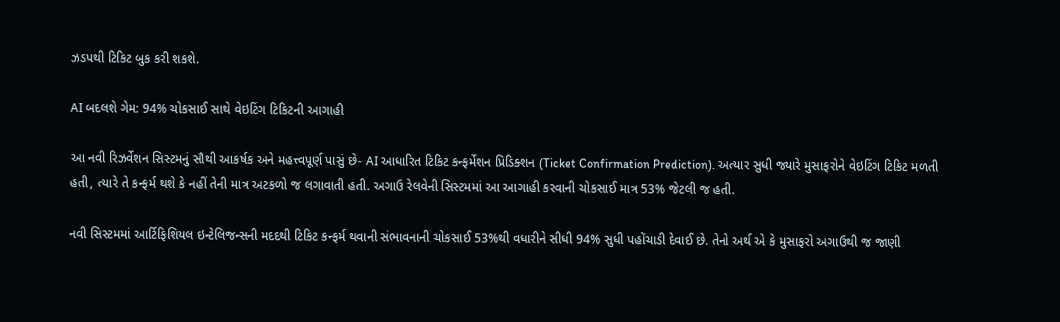ઝડપથી ટિકિટ બુક કરી શકશે.

AI બદલશે ગેમ: 94% ચોકસાઈ સાથે વેઇટિંગ ટિકિટની આગાહી

આ નવી રિઝર્વેશન સિસ્ટમનું સૌથી આકર્ષક અને મહત્ત્વપૂર્ણ પાસું છે- AI આધારિત ટિકિટ કન્ફર્મેશન પ્રિડિક્શન (Ticket Confirmation Prediction). અત્યાર સુધી જ્યારે મુસાફરોને વેઇટિંગ ટિકિટ મળતી હતી, ત્યારે તે કન્ફર્મ થશે કે નહીં તેની માત્ર અટકળો જ લગાવાતી હતી. અગાઉ રેલવેની સિસ્ટમમાં આ આગાહી કરવાની ચોકસાઈ માત્ર 53% જેટલી જ હતી.

નવી સિસ્ટમમાં આર્ટિફિશિયલ ઇન્ટેલિજન્સની મદદથી ટિકિટ કન્ફર્મ થવાની સંભાવનાની ચોકસાઈ 53%થી વધારીને સીધી 94% સુધી પહોંચાડી દેવાઈ છે. તેનો અર્થ એ કે મુસાફરો અગાઉથી જ જાણી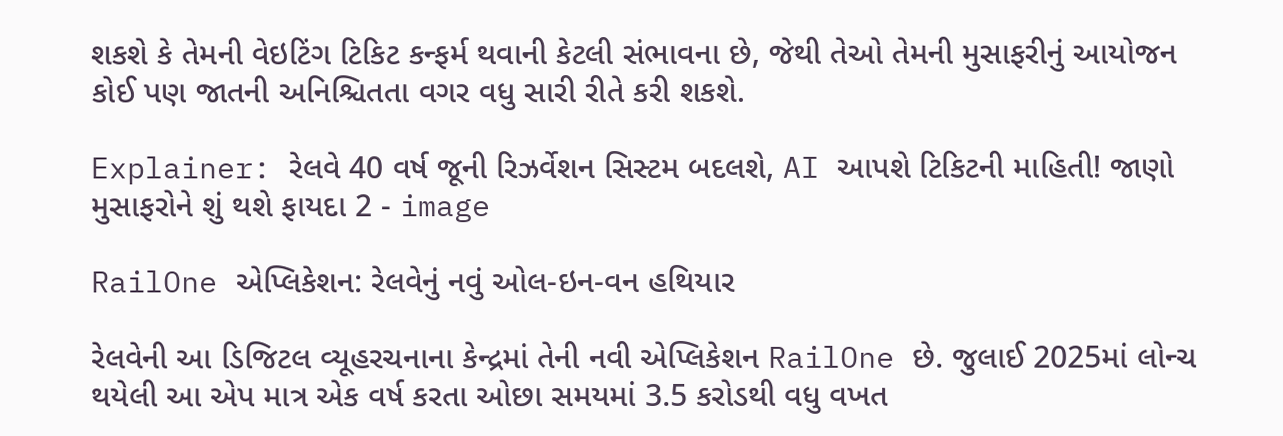શકશે કે તેમની વેઇટિંગ ટિકિટ કન્ફર્મ થવાની કેટલી સંભાવના છે, જેથી તેઓ તેમની મુસાફરીનું આયોજન કોઈ પણ જાતની અનિશ્ચિતતા વગર વધુ સારી રીતે કરી શકશે.

Explainer: રેલવે 40 વર્ષ જૂની રિઝર્વેશન સિસ્ટમ બદલશે, AI આપશે ટિકિટની માહિતી! જાણો મુસાફરોને શું થશે ફાયદા 2 - image

RailOne એપ્લિકેશન: રેલવેનું નવું ઓલ-ઇન-વન હથિયાર

રેલવેની આ ડિજિટલ વ્યૂહરચનાના કેન્દ્રમાં તેની નવી એપ્લિકેશન RailOne છે. જુલાઈ 2025માં લોન્ચ થયેલી આ એપ માત્ર એક વર્ષ કરતા ઓછા સમયમાં 3.5 કરોડથી વધુ વખત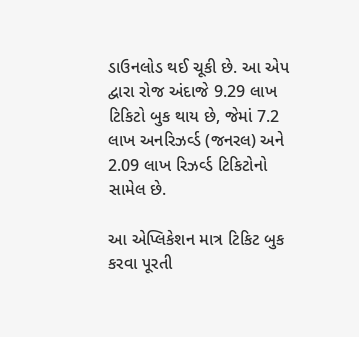ડાઉનલોડ થઈ ચૂકી છે. આ એપ દ્વારા રોજ અંદાજે 9.29 લાખ ટિકિટો બુક થાય છે, જેમાં 7.2 લાખ અનરિઝર્વ્ડ (જનરલ) અને 2.09 લાખ રિઝર્વ્ડ ટિકિટોનો સામેલ છે.

આ એપ્લિકેશન માત્ર ટિકિટ બુક કરવા પૂરતી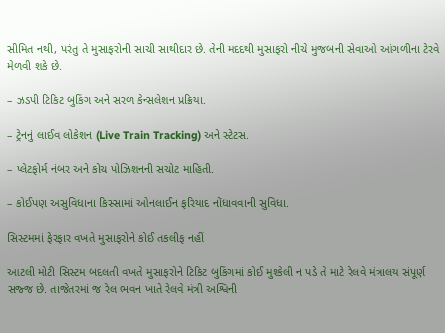સીમિત નથી, પરંતુ તે મુસાફરોની સાચી સાથીદાર છે. તેની મદદથી મુસાફરો નીચે મુજબની સેવાઓ આંગળીના ટેરવે મેળવી શકે છે.

– ઝડપી ટિકિટ બુકિંગ અને સરળ કેન્સલેશન પ્રક્રિયા.

– ટ્રેનનું લાઈવ લોકેશન (Live Train Tracking) અને સ્ટેટસ.

– પ્લેટફોર્મ નંબર અને કોચ પોઝિશનની સચોટ માહિતી.

– કોઈપણ અસુવિધાના કિસ્સામાં ઓનલાઈન ફરિયાદ નોંધાવવાની સુવિધા.

સિસ્ટમમાં ફેરફાર વખતે મુસાફરોને કોઈ તકલીફ નહીં

આટલી મોટી સિસ્ટમ બદલતી વખતે મુસાફરોને ટિકિટ બુકિંગમાં કોઈ મુશ્કેલી ન પડે તે માટે રેલવે મંત્રાલય સંપૂર્ણ સજ્જ છે. તાજેતરમાં જ રેલ ભવન ખાતે રેલવે મંત્રી અશ્વિની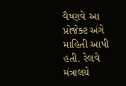વૈષ્ણવે આ પ્રોજેક્ટ અંગે માહિતી આપી હતી. રેલવે મંત્રાલયે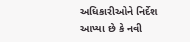અધિકારીઓને નિર્દેશ આપ્યા છે કે નવી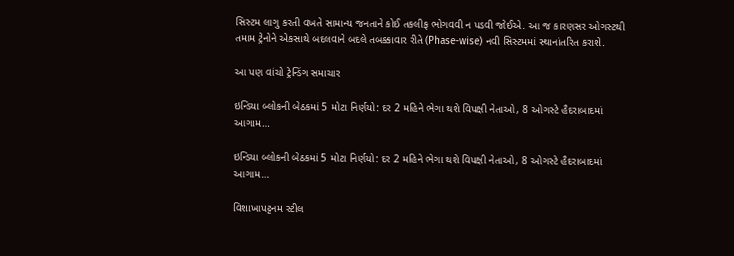સિસ્ટમ લાગુ કરતી વખતે સામાન્ય જનતાને કોઈ તકલીફ ભોગવવી ન પડવી જોઈએ. આ જ કારણસર ઓગસ્ટથી તમામ ટ્રેનોને એકસાથે બદલવાને બદલે તબક્કાવાર રીતે (Phase-wise) નવી સિસ્ટમમાં સ્થાનાંતરિત કરાશે.

આ પણ વાંચો ટ્રેન્ડિંગ સમાચાર

ઇન્ડિયા બ્લોકની બેઠકમાં 5 મોટા નિર્ણયો: દર 2 મહિને ભેગા થશે વિપક્ષી નેતાઓ, 8 ઓગસ્ટે હૈદરાબાદમાં આગામ…

ઇન્ડિયા બ્લોકની બેઠકમાં 5 મોટા નિર્ણયો: દર 2 મહિને ભેગા થશે વિપક્ષી નેતાઓ, 8 ઓગસ્ટે હૈદરાબાદમાં આગામ…

વિશાખાપટ્ટનમ સ્ટીલ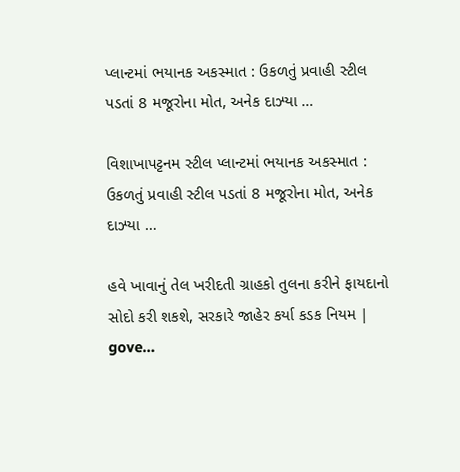પ્લાન્ટમાં ભયાનક અકસ્માત : ઉકળતું પ્રવાહી સ્ટીલ પડતાં 8 મજૂરોના મોત, અનેક દાઝ્યા …

વિશાખાપટ્ટનમ સ્ટીલ પ્લાન્ટમાં ભયાનક અકસ્માત : ઉકળતું પ્રવાહી સ્ટીલ પડતાં 8 મજૂરોના મોત, અનેક દાઝ્યા …

હવે ખાવાનું તેલ ખરીદતી ગ્રાહકો તુલના કરીને ફાયદાનો સોદો કરી શકશે, સરકારે જાહેર કર્યા કડક નિયમ | gove…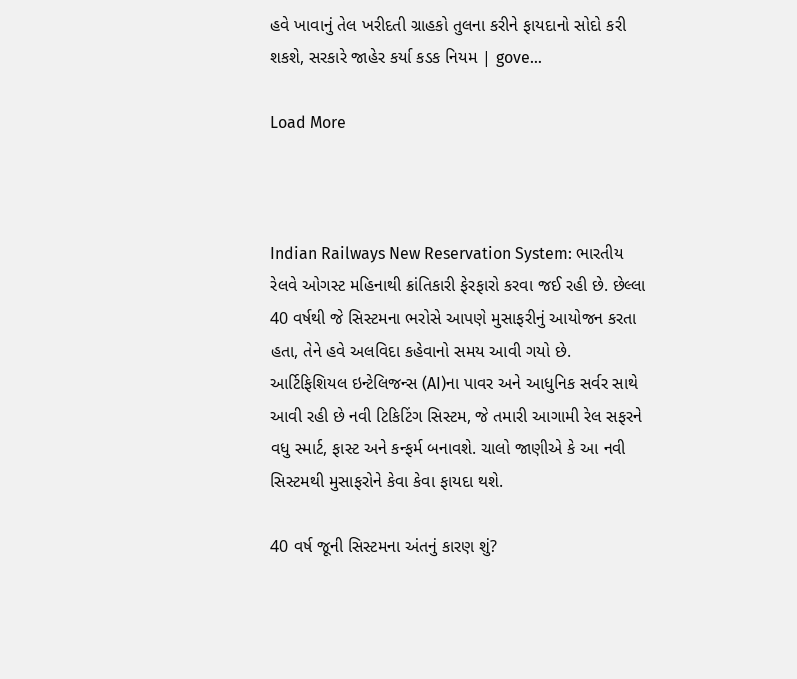હવે ખાવાનું તેલ ખરીદતી ગ્રાહકો તુલના કરીને ફાયદાનો સોદો કરી શકશે, સરકારે જાહેર કર્યા કડક નિયમ | gove…

Load More



Indian Railways New Reservation System: ભારતીય રેલવે ઓગસ્ટ મહિનાથી ક્રાંતિકારી ફેરફારો કરવા જઈ રહી છે. છેલ્લા 40 વર્ષથી જે સિસ્ટમના ભરોસે આપણે મુસાફરીનું આયોજન કરતા હતા, તેને હવે અલવિદા કહેવાનો સમય આવી ગયો છે. આર્ટિફિશિયલ ઇન્ટેલિજન્સ (AI)ના પાવર અને આધુનિક સર્વર સાથે આવી રહી છે નવી ટિકિટિંગ સિસ્ટમ, જે તમારી આગામી રેલ સફરને વધુ સ્માર્ટ, ફાસ્ટ અને કન્ફર્મ બનાવશે. ચાલો જાણીએ કે આ નવી સિસ્ટમથી મુસાફરોને કેવા કેવા ફાયદા થશે.

40 વર્ષ જૂની સિસ્ટમના અંતનું કારણ શું?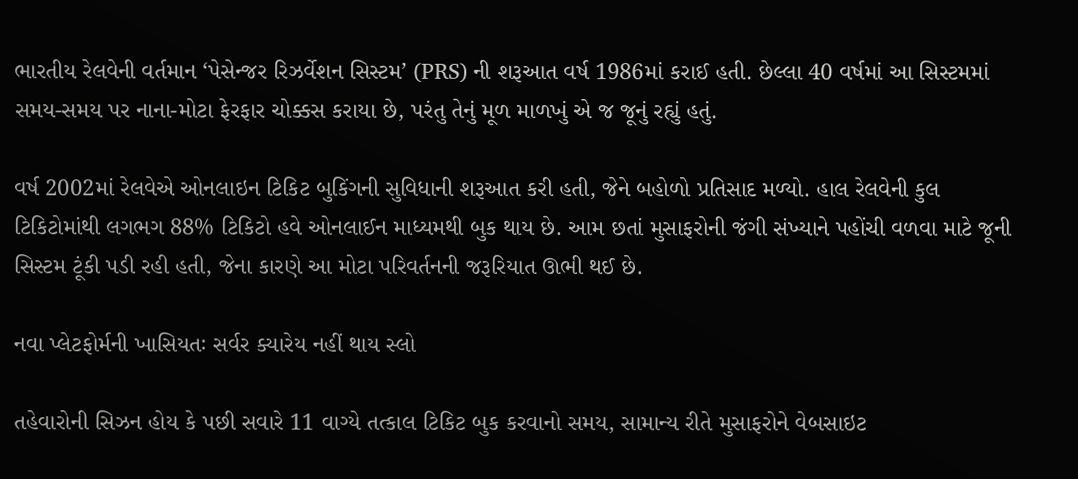ભારતીય રેલવેની વર્તમાન ‘પેસેન્જર રિઝર્વેશન સિસ્ટમ’ (PRS) ની શરૂઆત વર્ષ 1986માં કરાઈ હતી. છેલ્લા 40 વર્ષમાં આ સિસ્ટમમાં સમય-સમય પર નાના-મોટા ફેરફાર ચોક્કસ કરાયા છે, પરંતુ તેનું મૂળ માળખું એ જ જૂનું રહ્યું હતું.

વર્ષ 2002માં રેલવેએ ઓનલાઇન ટિકિટ બુકિંગની સુવિધાની શરૂઆત કરી હતી, જેને બહોળો પ્રતિસાદ મળ્યો. હાલ રેલવેની કુલ ટિકિટોમાંથી લગભગ 88% ટિકિટો હવે ઓનલાઈન માધ્યમથી બુક થાય છે. આમ છતાં મુસાફરોની જંગી સંખ્યાને પહોંચી વળવા માટે જૂની સિસ્ટમ ટૂંકી પડી રહી હતી, જેના કારણે આ મોટા પરિવર્તનની જરૂરિયાત ઊભી થઈ છે.

નવા પ્લેટફોર્મની ખાસિયતઃ સર્વર ક્યારેય નહીં થાય સ્લો

તહેવારોની સિઝન હોય કે પછી સવારે 11 વાગ્યે તત્કાલ ટિકિટ બુક કરવાનો સમય, સામાન્ય રીતે મુસાફરોને વેબસાઇટ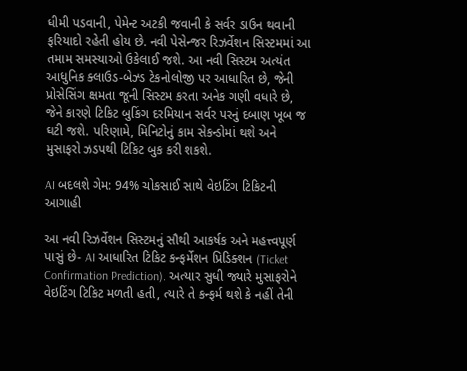ધીમી પડવાની, પેમેન્ટ અટકી જવાની કે સર્વર ડાઉન થવાની ફરિયાદો રહેતી હોય છે. નવી પેસેન્જર રિઝર્વેશન સિસ્ટમમાં આ તમામ સમસ્યાઓ ઉકેલાઈ જશે. આ નવી સિસ્ટમ અત્યંત આધુનિક ક્લાઉડ-બેઝ્ડ ટેકનોલોજી પર આધારિત છે, જેની પ્રોસેસિંગ ક્ષમતા જૂની સિસ્ટમ કરતા અનેક ગણી વધારે છે, જેને કારણે ટિકિટ બુકિંગ દરમિયાન સર્વર પરનું દબાણ ખૂબ જ ઘટી જશે. પરિણામે, મિનિટોનું કામ સેકન્ડોમાં થશે અને મુસાફરો ઝડપથી ટિકિટ બુક કરી શકશે.

AI બદલશે ગેમ: 94% ચોકસાઈ સાથે વેઇટિંગ ટિકિટની આગાહી

આ નવી રિઝર્વેશન સિસ્ટમનું સૌથી આકર્ષક અને મહત્ત્વપૂર્ણ પાસું છે- AI આધારિત ટિકિટ કન્ફર્મેશન પ્રિડિક્શન (Ticket Confirmation Prediction). અત્યાર સુધી જ્યારે મુસાફરોને વેઇટિંગ ટિકિટ મળતી હતી, ત્યારે તે કન્ફર્મ થશે કે નહીં તેની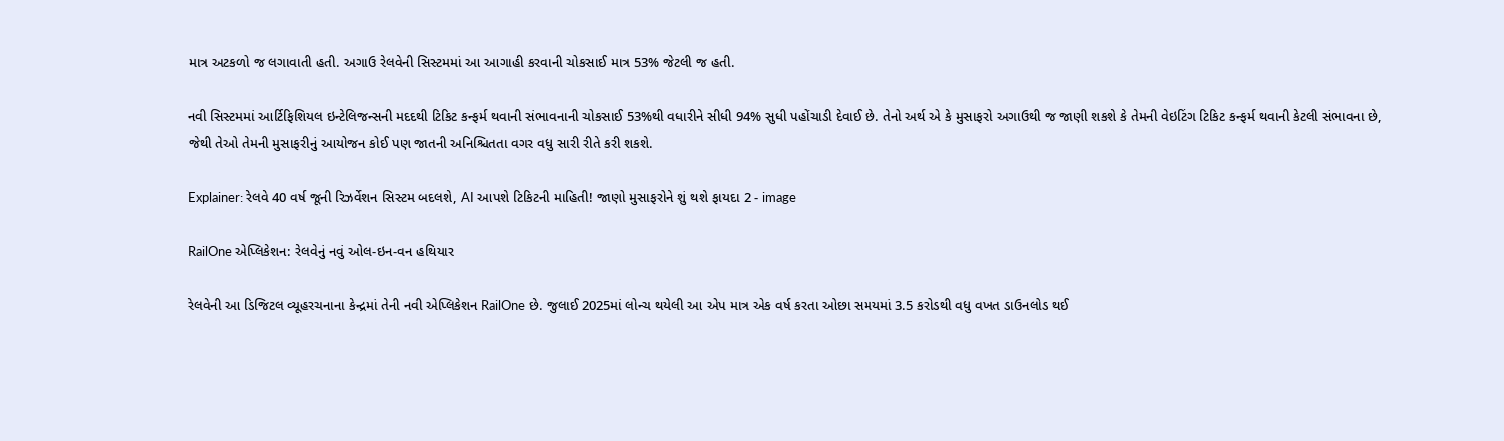માત્ર અટકળો જ લગાવાતી હતી. અગાઉ રેલવેની સિસ્ટમમાં આ આગાહી કરવાની ચોકસાઈ માત્ર 53% જેટલી જ હતી.

નવી સિસ્ટમમાં આર્ટિફિશિયલ ઇન્ટેલિજન્સની મદદથી ટિકિટ કન્ફર્મ થવાની સંભાવનાની ચોકસાઈ 53%થી વધારીને સીધી 94% સુધી પહોંચાડી દેવાઈ છે. તેનો અર્થ એ કે મુસાફરો અગાઉથી જ જાણી શકશે કે તેમની વેઇટિંગ ટિકિટ કન્ફર્મ થવાની કેટલી સંભાવના છે, જેથી તેઓ તેમની મુસાફરીનું આયોજન કોઈ પણ જાતની અનિશ્ચિતતા વગર વધુ સારી રીતે કરી શકશે.

Explainer: રેલવે 40 વર્ષ જૂની રિઝર્વેશન સિસ્ટમ બદલશે, AI આપશે ટિકિટની માહિતી! જાણો મુસાફરોને શું થશે ફાયદા 2 - image

RailOne એપ્લિકેશન: રેલવેનું નવું ઓલ-ઇન-વન હથિયાર

રેલવેની આ ડિજિટલ વ્યૂહરચનાના કેન્દ્રમાં તેની નવી એપ્લિકેશન RailOne છે. જુલાઈ 2025માં લોન્ચ થયેલી આ એપ માત્ર એક વર્ષ કરતા ઓછા સમયમાં 3.5 કરોડથી વધુ વખત ડાઉનલોડ થઈ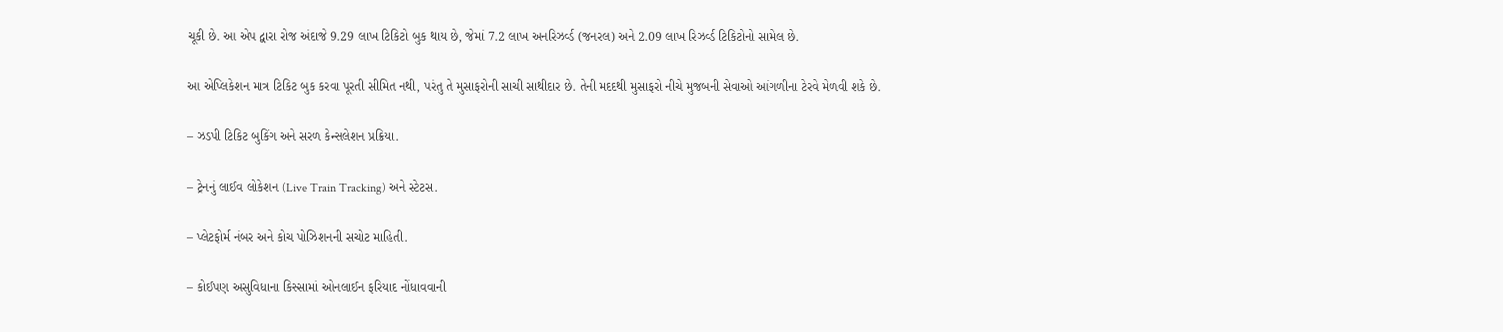ચૂકી છે. આ એપ દ્વારા રોજ અંદાજે 9.29 લાખ ટિકિટો બુક થાય છે, જેમાં 7.2 લાખ અનરિઝર્વ્ડ (જનરલ) અને 2.09 લાખ રિઝર્વ્ડ ટિકિટોનો સામેલ છે.

આ એપ્લિકેશન માત્ર ટિકિટ બુક કરવા પૂરતી સીમિત નથી, પરંતુ તે મુસાફરોની સાચી સાથીદાર છે. તેની મદદથી મુસાફરો નીચે મુજબની સેવાઓ આંગળીના ટેરવે મેળવી શકે છે.

– ઝડપી ટિકિટ બુકિંગ અને સરળ કેન્સલેશન પ્રક્રિયા.

– ટ્રેનનું લાઈવ લોકેશન (Live Train Tracking) અને સ્ટેટસ.

– પ્લેટફોર્મ નંબર અને કોચ પોઝિશનની સચોટ માહિતી.

– કોઈપણ અસુવિધાના કિસ્સામાં ઓનલાઈન ફરિયાદ નોંધાવવાની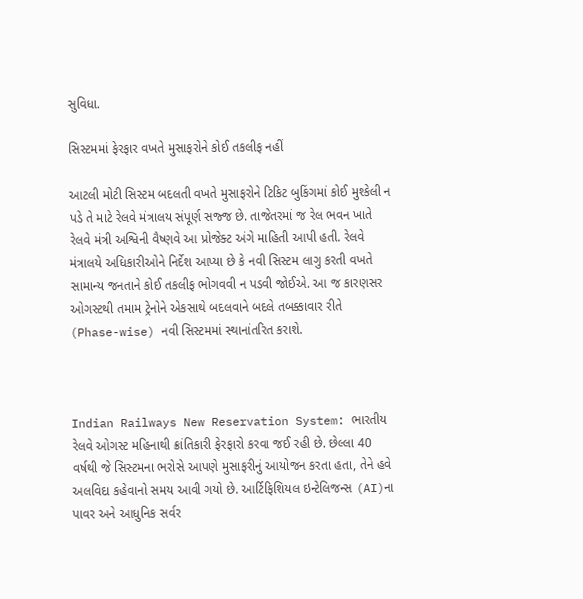સુવિધા.

સિસ્ટમમાં ફેરફાર વખતે મુસાફરોને કોઈ તકલીફ નહીં

આટલી મોટી સિસ્ટમ બદલતી વખતે મુસાફરોને ટિકિટ બુકિંગમાં કોઈ મુશ્કેલી ન પડે તે માટે રેલવે મંત્રાલય સંપૂર્ણ સજ્જ છે. તાજેતરમાં જ રેલ ભવન ખાતે રેલવે મંત્રી અશ્વિની વૈષ્ણવે આ પ્રોજેક્ટ અંગે માહિતી આપી હતી. રેલવે મંત્રાલયે અધિકારીઓને નિર્દેશ આપ્યા છે કે નવી સિસ્ટમ લાગુ કરતી વખતે સામાન્ય જનતાને કોઈ તકલીફ ભોગવવી ન પડવી જોઈએ. આ જ કારણસર ઓગસ્ટથી તમામ ટ્રેનોને એકસાથે બદલવાને બદલે તબક્કાવાર રીતે (Phase-wise) નવી સિસ્ટમમાં સ્થાનાંતરિત કરાશે.



Indian Railways New Reservation System: ભારતીય રેલવે ઓગસ્ટ મહિનાથી ક્રાંતિકારી ફેરફારો કરવા જઈ રહી છે. છેલ્લા 40 વર્ષથી જે સિસ્ટમના ભરોસે આપણે મુસાફરીનું આયોજન કરતા હતા, તેને હવે અલવિદા કહેવાનો સમય આવી ગયો છે. આર્ટિફિશિયલ ઇન્ટેલિજન્સ (AI)ના પાવર અને આધુનિક સર્વર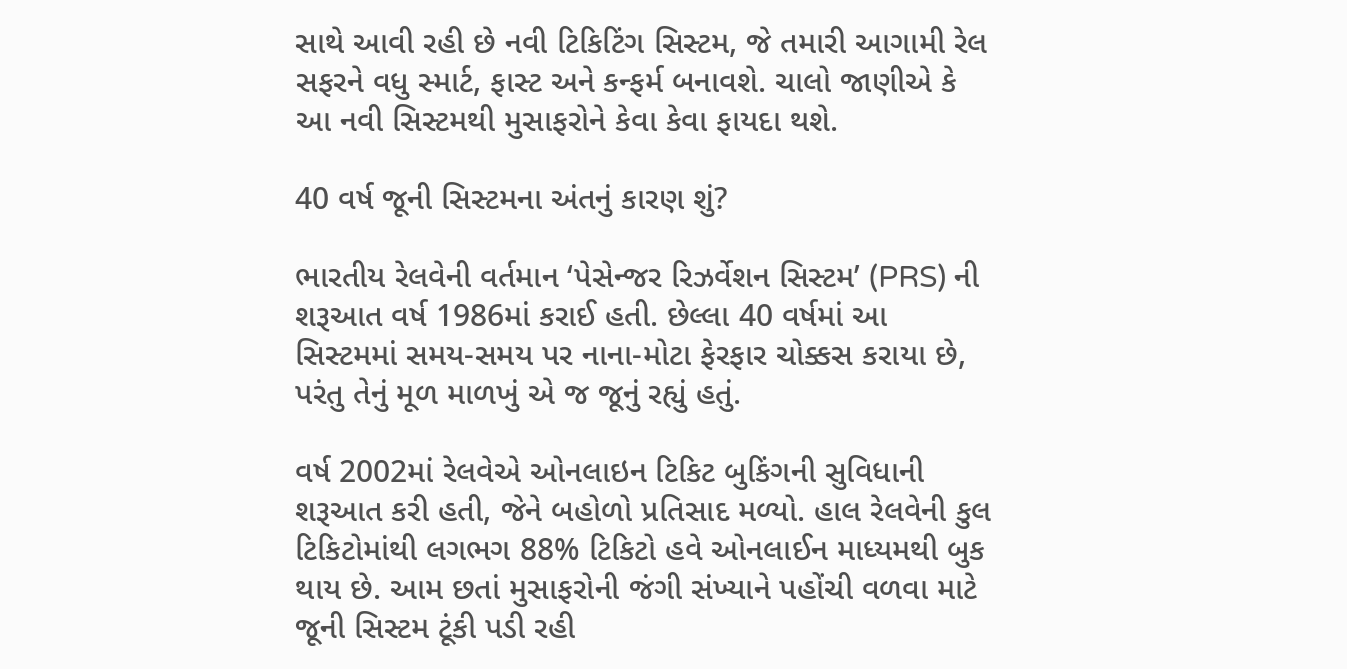સાથે આવી રહી છે નવી ટિકિટિંગ સિસ્ટમ, જે તમારી આગામી રેલ સફરને વધુ સ્માર્ટ, ફાસ્ટ અને કન્ફર્મ બનાવશે. ચાલો જાણીએ કે આ નવી સિસ્ટમથી મુસાફરોને કેવા કેવા ફાયદા થશે.

40 વર્ષ જૂની સિસ્ટમના અંતનું કારણ શું?

ભારતીય રેલવેની વર્તમાન ‘પેસેન્જર રિઝર્વેશન સિસ્ટમ’ (PRS) ની શરૂઆત વર્ષ 1986માં કરાઈ હતી. છેલ્લા 40 વર્ષમાં આ સિસ્ટમમાં સમય-સમય પર નાના-મોટા ફેરફાર ચોક્કસ કરાયા છે, પરંતુ તેનું મૂળ માળખું એ જ જૂનું રહ્યું હતું.

વર્ષ 2002માં રેલવેએ ઓનલાઇન ટિકિટ બુકિંગની સુવિધાની શરૂઆત કરી હતી, જેને બહોળો પ્રતિસાદ મળ્યો. હાલ રેલવેની કુલ ટિકિટોમાંથી લગભગ 88% ટિકિટો હવે ઓનલાઈન માધ્યમથી બુક થાય છે. આમ છતાં મુસાફરોની જંગી સંખ્યાને પહોંચી વળવા માટે જૂની સિસ્ટમ ટૂંકી પડી રહી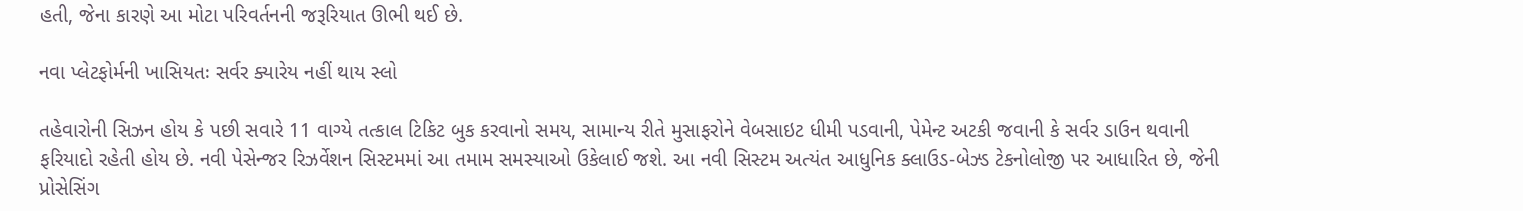હતી, જેના કારણે આ મોટા પરિવર્તનની જરૂરિયાત ઊભી થઈ છે.

નવા પ્લેટફોર્મની ખાસિયતઃ સર્વર ક્યારેય નહીં થાય સ્લો

તહેવારોની સિઝન હોય કે પછી સવારે 11 વાગ્યે તત્કાલ ટિકિટ બુક કરવાનો સમય, સામાન્ય રીતે મુસાફરોને વેબસાઇટ ધીમી પડવાની, પેમેન્ટ અટકી જવાની કે સર્વર ડાઉન થવાની ફરિયાદો રહેતી હોય છે. નવી પેસેન્જર રિઝર્વેશન સિસ્ટમમાં આ તમામ સમસ્યાઓ ઉકેલાઈ જશે. આ નવી સિસ્ટમ અત્યંત આધુનિક ક્લાઉડ-બેઝ્ડ ટેકનોલોજી પર આધારિત છે, જેની પ્રોસેસિંગ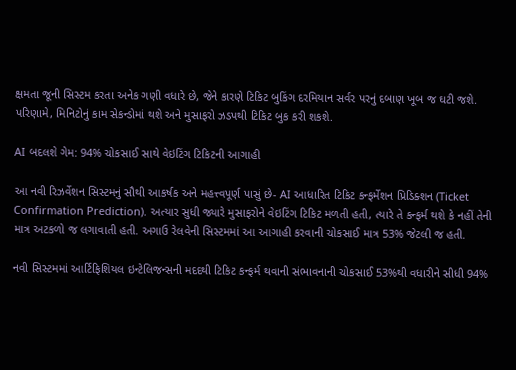ક્ષમતા જૂની સિસ્ટમ કરતા અનેક ગણી વધારે છે, જેને કારણે ટિકિટ બુકિંગ દરમિયાન સર્વર પરનું દબાણ ખૂબ જ ઘટી જશે. પરિણામે, મિનિટોનું કામ સેકન્ડોમાં થશે અને મુસાફરો ઝડપથી ટિકિટ બુક કરી શકશે.

AI બદલશે ગેમ: 94% ચોકસાઈ સાથે વેઇટિંગ ટિકિટની આગાહી

આ નવી રિઝર્વેશન સિસ્ટમનું સૌથી આકર્ષક અને મહત્ત્વપૂર્ણ પાસું છે- AI આધારિત ટિકિટ કન્ફર્મેશન પ્રિડિક્શન (Ticket Confirmation Prediction). અત્યાર સુધી જ્યારે મુસાફરોને વેઇટિંગ ટિકિટ મળતી હતી, ત્યારે તે કન્ફર્મ થશે કે નહીં તેની માત્ર અટકળો જ લગાવાતી હતી. અગાઉ રેલવેની સિસ્ટમમાં આ આગાહી કરવાની ચોકસાઈ માત્ર 53% જેટલી જ હતી.

નવી સિસ્ટમમાં આર્ટિફિશિયલ ઇન્ટેલિજન્સની મદદથી ટિકિટ કન્ફર્મ થવાની સંભાવનાની ચોકસાઈ 53%થી વધારીને સીધી 94%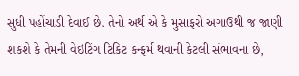સુધી પહોંચાડી દેવાઈ છે. તેનો અર્થ એ કે મુસાફરો અગાઉથી જ જાણી શકશે કે તેમની વેઇટિંગ ટિકિટ કન્ફર્મ થવાની કેટલી સંભાવના છે,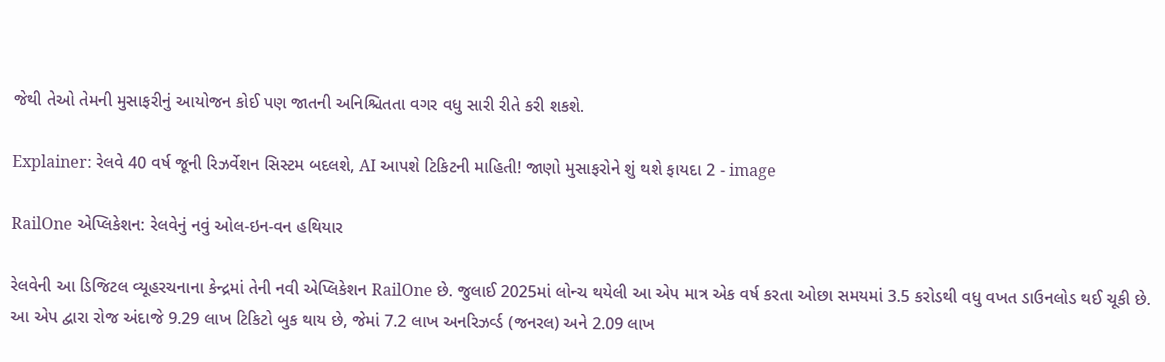જેથી તેઓ તેમની મુસાફરીનું આયોજન કોઈ પણ જાતની અનિશ્ચિતતા વગર વધુ સારી રીતે કરી શકશે.

Explainer: રેલવે 40 વર્ષ જૂની રિઝર્વેશન સિસ્ટમ બદલશે, AI આપશે ટિકિટની માહિતી! જાણો મુસાફરોને શું થશે ફાયદા 2 - image

RailOne એપ્લિકેશન: રેલવેનું નવું ઓલ-ઇન-વન હથિયાર

રેલવેની આ ડિજિટલ વ્યૂહરચનાના કેન્દ્રમાં તેની નવી એપ્લિકેશન RailOne છે. જુલાઈ 2025માં લોન્ચ થયેલી આ એપ માત્ર એક વર્ષ કરતા ઓછા સમયમાં 3.5 કરોડથી વધુ વખત ડાઉનલોડ થઈ ચૂકી છે. આ એપ દ્વારા રોજ અંદાજે 9.29 લાખ ટિકિટો બુક થાય છે, જેમાં 7.2 લાખ અનરિઝર્વ્ડ (જનરલ) અને 2.09 લાખ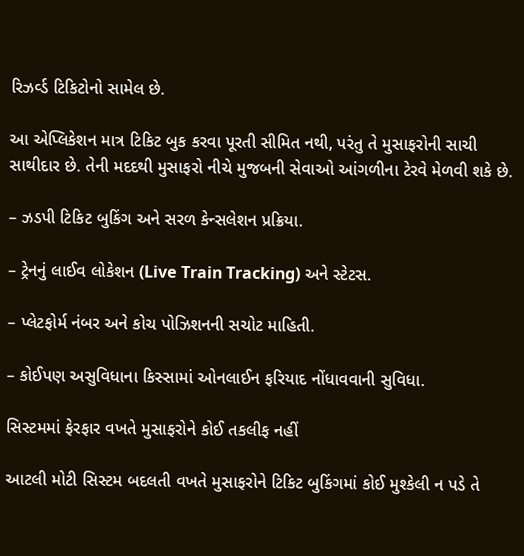રિઝર્વ્ડ ટિકિટોનો સામેલ છે.

આ એપ્લિકેશન માત્ર ટિકિટ બુક કરવા પૂરતી સીમિત નથી, પરંતુ તે મુસાફરોની સાચી સાથીદાર છે. તેની મદદથી મુસાફરો નીચે મુજબની સેવાઓ આંગળીના ટેરવે મેળવી શકે છે.

– ઝડપી ટિકિટ બુકિંગ અને સરળ કેન્સલેશન પ્રક્રિયા.

– ટ્રેનનું લાઈવ લોકેશન (Live Train Tracking) અને સ્ટેટસ.

– પ્લેટફોર્મ નંબર અને કોચ પોઝિશનની સચોટ માહિતી.

– કોઈપણ અસુવિધાના કિસ્સામાં ઓનલાઈન ફરિયાદ નોંધાવવાની સુવિધા.

સિસ્ટમમાં ફેરફાર વખતે મુસાફરોને કોઈ તકલીફ નહીં

આટલી મોટી સિસ્ટમ બદલતી વખતે મુસાફરોને ટિકિટ બુકિંગમાં કોઈ મુશ્કેલી ન પડે તે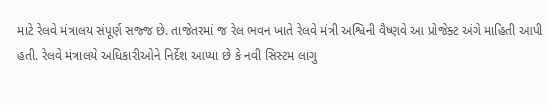માટે રેલવે મંત્રાલય સંપૂર્ણ સજ્જ છે. તાજેતરમાં જ રેલ ભવન ખાતે રેલવે મંત્રી અશ્વિની વૈષ્ણવે આ પ્રોજેક્ટ અંગે માહિતી આપી હતી. રેલવે મંત્રાલયે અધિકારીઓને નિર્દેશ આપ્યા છે કે નવી સિસ્ટમ લાગુ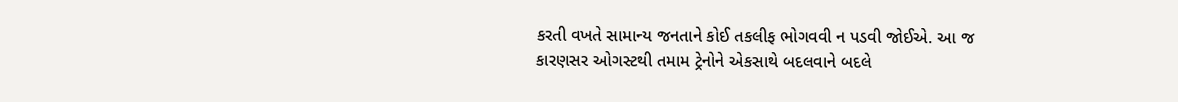કરતી વખતે સામાન્ય જનતાને કોઈ તકલીફ ભોગવવી ન પડવી જોઈએ. આ જ કારણસર ઓગસ્ટથી તમામ ટ્રેનોને એકસાથે બદલવાને બદલે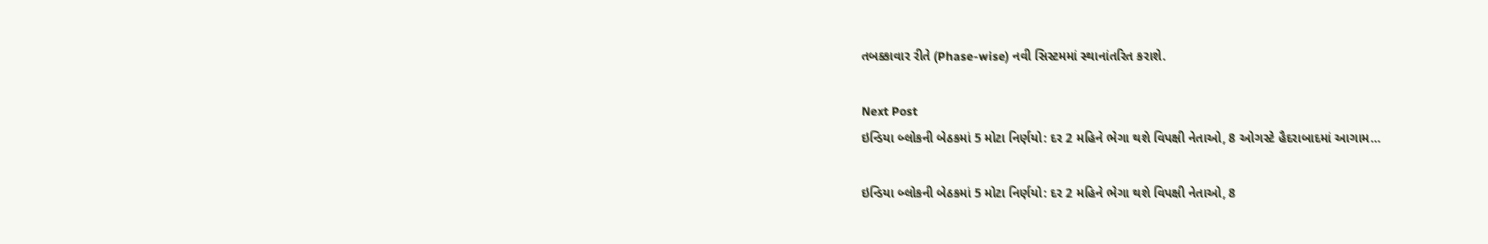તબક્કાવાર રીતે (Phase-wise) નવી સિસ્ટમમાં સ્થાનાંતરિત કરાશે.

Next Post
ઇન્ડિયા બ્લોકની બેઠકમાં 5 મોટા નિર્ણયો: દર 2 મહિને ભેગા થશે વિપક્ષી નેતાઓ, 8 ઓગસ્ટે હૈદરાબાદમાં આગામ…

ઇન્ડિયા બ્લોકની બેઠકમાં 5 મોટા નિર્ણયો: દર 2 મહિને ભેગા થશે વિપક્ષી નેતાઓ, 8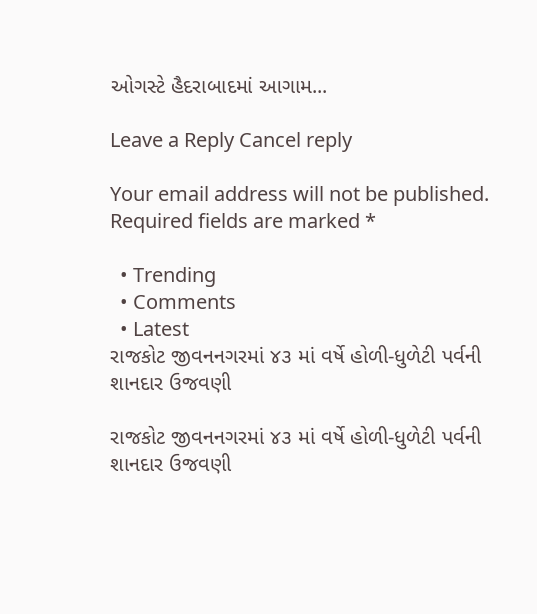ઓગસ્ટે હૈદરાબાદમાં આગામ...

Leave a Reply Cancel reply

Your email address will not be published. Required fields are marked *

  • Trending
  • Comments
  • Latest
રાજકોટ જીવનનગરમાં ૪૩ માં વર્ષે હોળી-ધુળેટી પર્વની શાનદાર ઉજવણી

રાજકોટ જીવનનગરમાં ૪૩ માં વર્ષે હોળી-ધુળેટી પર્વની શાનદાર ઉજવણી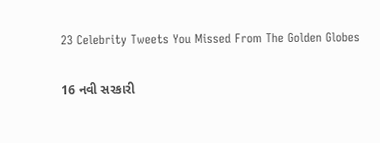23 Celebrity Tweets You Missed From The Golden Globes

16 નવી સરકારી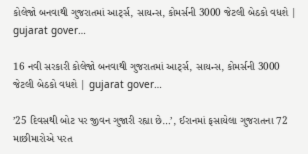કોલેજો બનવાથી ગુજરાતમાં આર્ટ્સ, સાયન્સ, કોમર્સની 3000 જેટલી બેઠકો વધશે | gujarat gover…

16 નવી સરકારી કોલેજો બનવાથી ગુજરાતમાં આર્ટ્સ, સાયન્સ, કોમર્સની 3000 જેટલી બેઠકો વધશે | gujarat gover…

’25 દિવસથી બોટ પર જીવન ગુજારી રહ્યા છે…’, ઈરાનમાં ફસાયેલા ગુજરાતના 72 માછીમારોએ પરત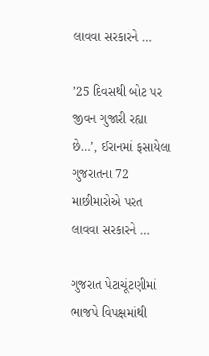લાવવા સરકારને …

’25 દિવસથી બોટ પર જીવન ગુજારી રહ્યા છે…’, ઈરાનમાં ફસાયેલા ગુજરાતના 72 માછીમારોએ પરત લાવવા સરકારને …

ગુજરાત પેટાચૂંટણીમાં ભાજપે વિપક્ષમાંથી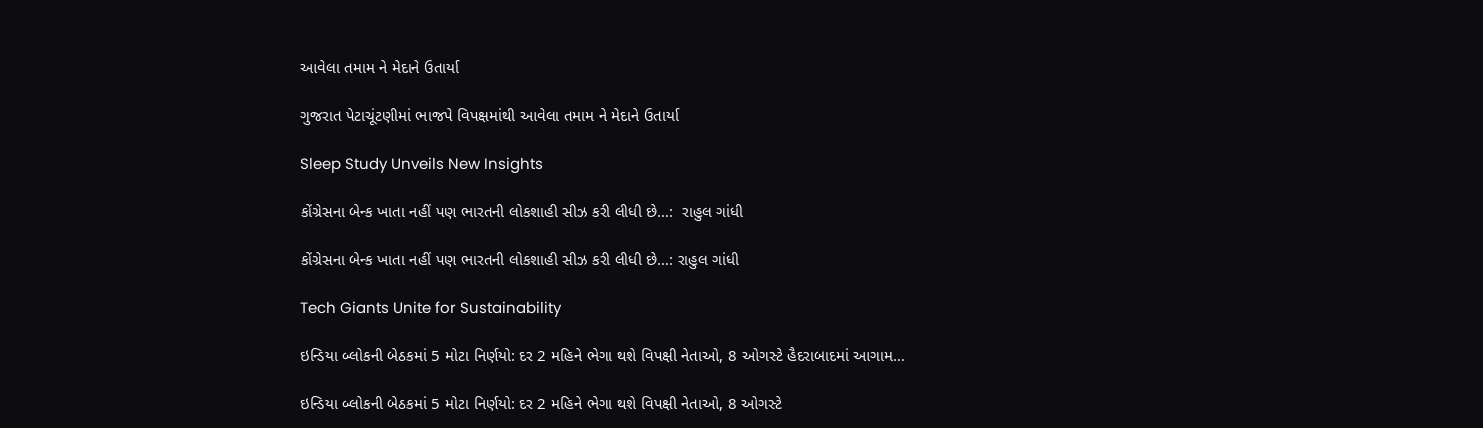આવેલા તમામ ને મેદાને ઉતાર્યા

ગુજરાત પેટાચૂંટણીમાં ભાજપે વિપક્ષમાંથી આવેલા તમામ ને મેદાને ઉતાર્યા

Sleep Study Unveils New Insights

કોંગ્રેસના બેન્ક ખાતા નહીં પણ ભારતની લોકશાહી સીઝ કરી લીધી છે…:  રાહુલ ગાંધી

કોંગ્રેસના બેન્ક ખાતા નહીં પણ ભારતની લોકશાહી સીઝ કરી લીધી છે…: રાહુલ ગાંધી

Tech Giants Unite for Sustainability

ઇન્ડિયા બ્લોકની બેઠકમાં 5 મોટા નિર્ણયો: દર 2 મહિને ભેગા થશે વિપક્ષી નેતાઓ, 8 ઓગસ્ટે હૈદરાબાદમાં આગામ…

ઇન્ડિયા બ્લોકની બેઠકમાં 5 મોટા નિર્ણયો: દર 2 મહિને ભેગા થશે વિપક્ષી નેતાઓ, 8 ઓગસ્ટે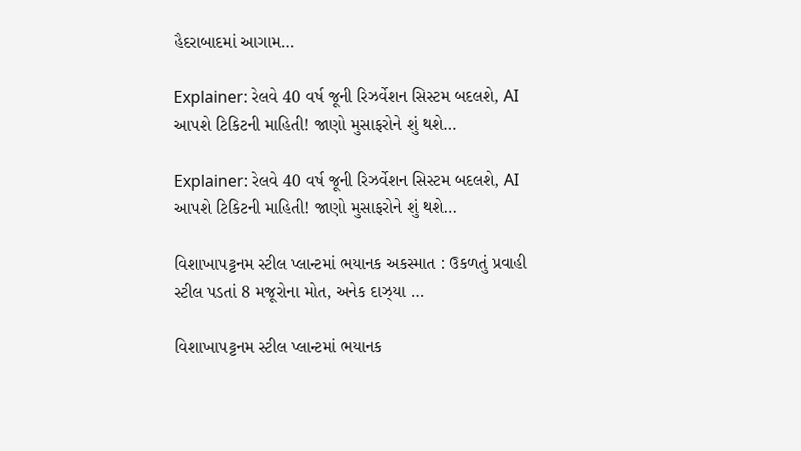હૈદરાબાદમાં આગામ…

Explainer: રેલવે 40 વર્ષ જૂની રિઝર્વેશન સિસ્ટમ બદલશે, AI આપશે ટિકિટની માહિતી! જાણો મુસાફરોને શું થશે…

Explainer: રેલવે 40 વર્ષ જૂની રિઝર્વેશન સિસ્ટમ બદલશે, AI આપશે ટિકિટની માહિતી! જાણો મુસાફરોને શું થશે…

વિશાખાપટ્ટનમ સ્ટીલ પ્લાન્ટમાં ભયાનક અકસ્માત : ઉકળતું પ્રવાહી સ્ટીલ પડતાં 8 મજૂરોના મોત, અનેક દાઝ્યા …

વિશાખાપટ્ટનમ સ્ટીલ પ્લાન્ટમાં ભયાનક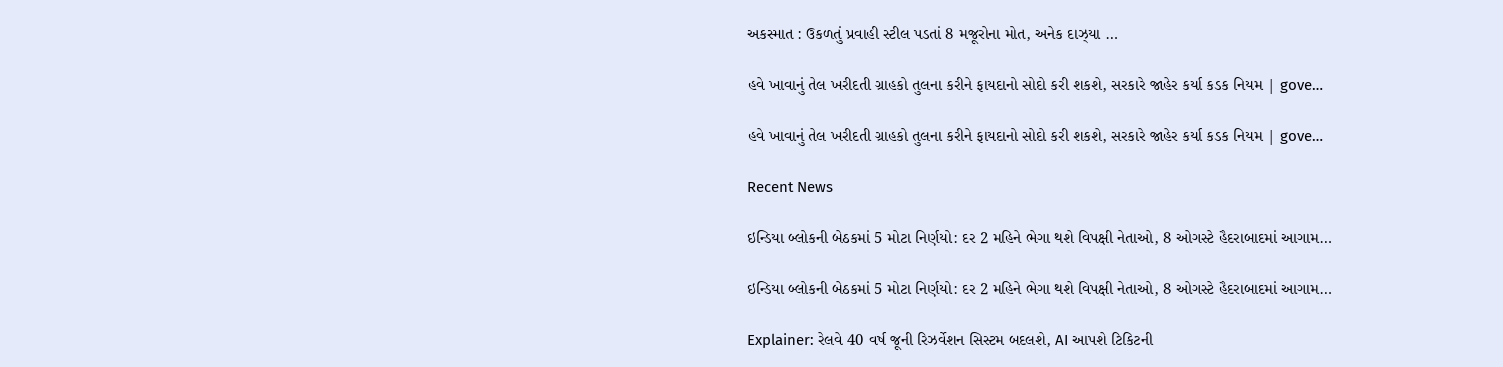અકસ્માત : ઉકળતું પ્રવાહી સ્ટીલ પડતાં 8 મજૂરોના મોત, અનેક દાઝ્યા …

હવે ખાવાનું તેલ ખરીદતી ગ્રાહકો તુલના કરીને ફાયદાનો સોદો કરી શકશે, સરકારે જાહેર કર્યા કડક નિયમ | gove…

હવે ખાવાનું તેલ ખરીદતી ગ્રાહકો તુલના કરીને ફાયદાનો સોદો કરી શકશે, સરકારે જાહેર કર્યા કડક નિયમ | gove…

Recent News

ઇન્ડિયા બ્લોકની બેઠકમાં 5 મોટા નિર્ણયો: દર 2 મહિને ભેગા થશે વિપક્ષી નેતાઓ, 8 ઓગસ્ટે હૈદરાબાદમાં આગામ…

ઇન્ડિયા બ્લોકની બેઠકમાં 5 મોટા નિર્ણયો: દર 2 મહિને ભેગા થશે વિપક્ષી નેતાઓ, 8 ઓગસ્ટે હૈદરાબાદમાં આગામ…

Explainer: રેલવે 40 વર્ષ જૂની રિઝર્વેશન સિસ્ટમ બદલશે, AI આપશે ટિકિટની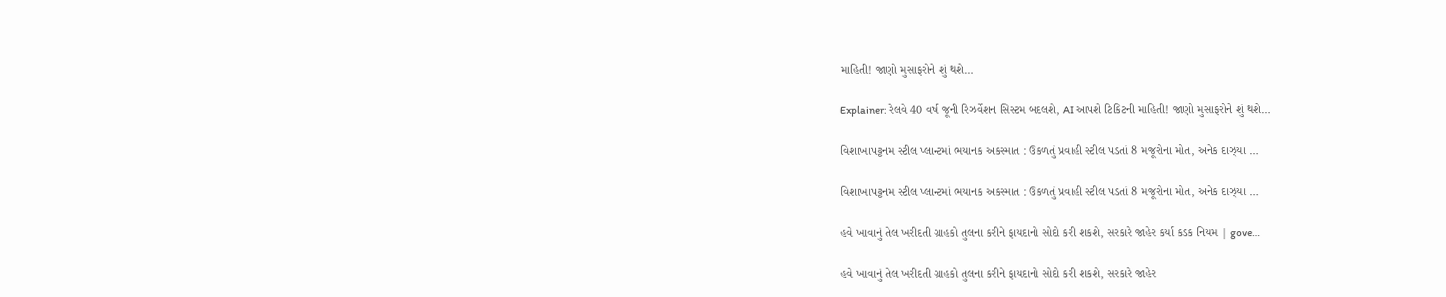માહિતી! જાણો મુસાફરોને શું થશે…

Explainer: રેલવે 40 વર્ષ જૂની રિઝર્વેશન સિસ્ટમ બદલશે, AI આપશે ટિકિટની માહિતી! જાણો મુસાફરોને શું થશે…

વિશાખાપટ્ટનમ સ્ટીલ પ્લાન્ટમાં ભયાનક અકસ્માત : ઉકળતું પ્રવાહી સ્ટીલ પડતાં 8 મજૂરોના મોત, અનેક દાઝ્યા …

વિશાખાપટ્ટનમ સ્ટીલ પ્લાન્ટમાં ભયાનક અકસ્માત : ઉકળતું પ્રવાહી સ્ટીલ પડતાં 8 મજૂરોના મોત, અનેક દાઝ્યા …

હવે ખાવાનું તેલ ખરીદતી ગ્રાહકો તુલના કરીને ફાયદાનો સોદો કરી શકશે, સરકારે જાહેર કર્યા કડક નિયમ | gove…

હવે ખાવાનું તેલ ખરીદતી ગ્રાહકો તુલના કરીને ફાયદાનો સોદો કરી શકશે, સરકારે જાહેર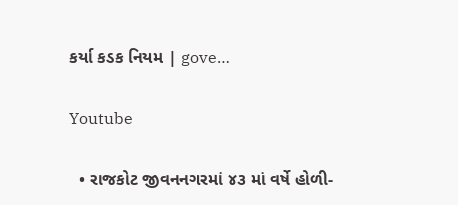કર્યા કડક નિયમ | gove…

Youtube

  • રાજકોટ જીવનનગરમાં ૪૩ માં વર્ષે હોળી-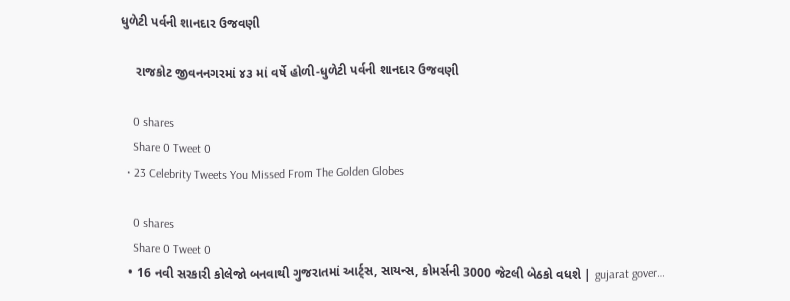ધુળેટી પર્વની શાનદાર ઉજવણી

    રાજકોટ જીવનનગરમાં ૪૩ માં વર્ષે હોળી-ધુળેટી પર્વની શાનદાર ઉજવણી

    0 shares
    Share 0 Tweet 0
  • 23 Celebrity Tweets You Missed From The Golden Globes

    0 shares
    Share 0 Tweet 0
  • 16 નવી સરકારી કોલેજો બનવાથી ગુજરાતમાં આર્ટ્સ, સાયન્સ, કોમર્સની 3000 જેટલી બેઠકો વધશે | gujarat gover…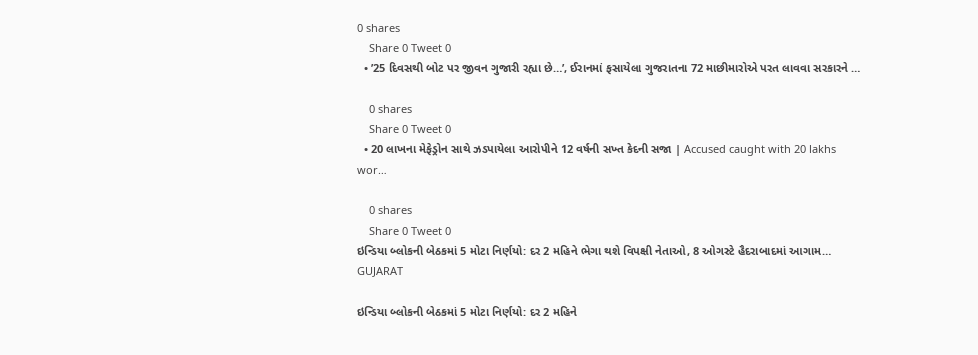0 shares
    Share 0 Tweet 0
  • ’25 દિવસથી બોટ પર જીવન ગુજારી રહ્યા છે…’, ઈરાનમાં ફસાયેલા ગુજરાતના 72 માછીમારોએ પરત લાવવા સરકારને …

    0 shares
    Share 0 Tweet 0
  • 20 લાખના મેફેડ્રોન સાથે ઝડપાયેલા આરોપીને 12 વર્ષની સખ્ત કેદની સજા | Accused caught with 20 lakhs wor…

    0 shares
    Share 0 Tweet 0
ઇન્ડિયા બ્લોકની બેઠકમાં 5 મોટા નિર્ણયો: દર 2 મહિને ભેગા થશે વિપક્ષી નેતાઓ, 8 ઓગસ્ટે હૈદરાબાદમાં આગામ…
GUJARAT

ઇન્ડિયા બ્લોકની બેઠકમાં 5 મોટા નિર્ણયો: દર 2 મહિને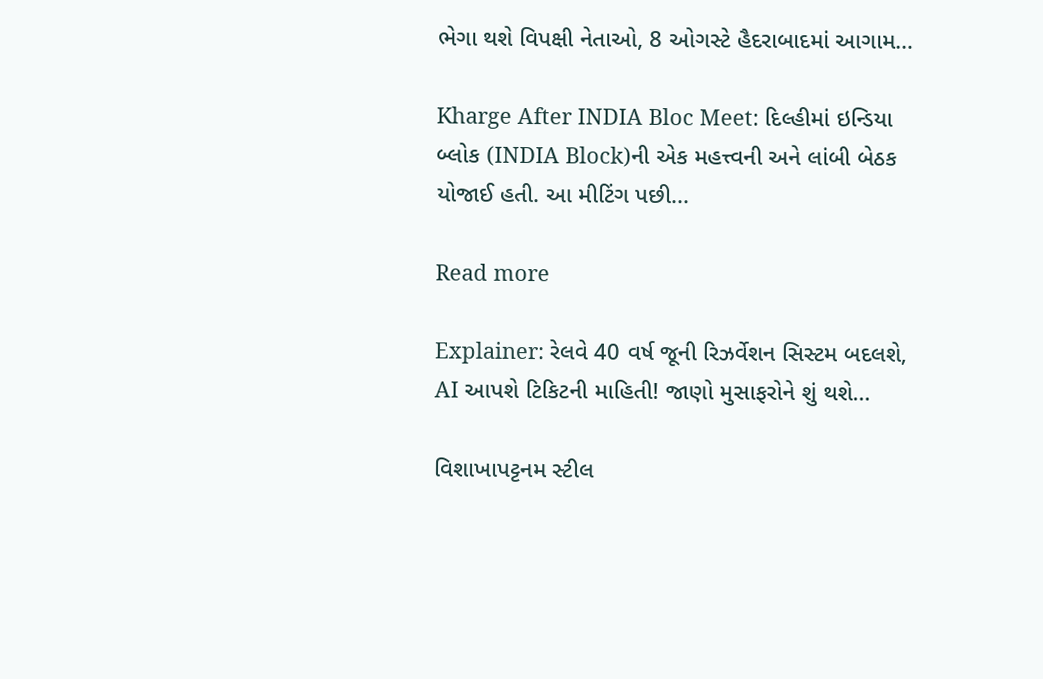ભેગા થશે વિપક્ષી નેતાઓ, 8 ઓગસ્ટે હૈદરાબાદમાં આગામ…

Kharge After INDIA Bloc Meet: દિલ્હીમાં ઇન્ડિયા બ્લોક (INDIA Block)ની એક મહત્ત્વની અને લાંબી બેઠક યોજાઈ હતી. આ મીટિંગ પછી...

Read more

Explainer: રેલવે 40 વર્ષ જૂની રિઝર્વેશન સિસ્ટમ બદલશે, AI આપશે ટિકિટની માહિતી! જાણો મુસાફરોને શું થશે…

વિશાખાપટ્ટનમ સ્ટીલ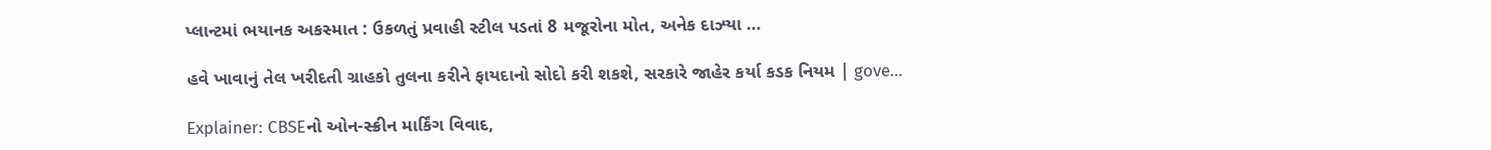પ્લાન્ટમાં ભયાનક અકસ્માત : ઉકળતું પ્રવાહી સ્ટીલ પડતાં 8 મજૂરોના મોત, અનેક દાઝ્યા …

હવે ખાવાનું તેલ ખરીદતી ગ્રાહકો તુલના કરીને ફાયદાનો સોદો કરી શકશે, સરકારે જાહેર કર્યા કડક નિયમ | gove…

Explainer: CBSEનો ઓન-સ્ક્રીન માર્કિંગ વિવાદ,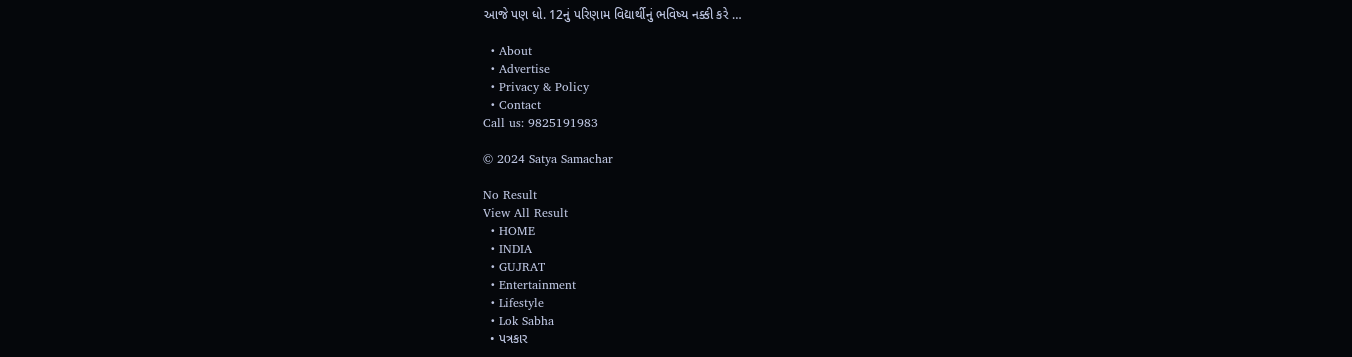આજે પણ ધો. 12નું પરિણામ વિદ્યાર્થીનું ભવિષ્ય નક્કી કરે …

  • About
  • Advertise
  • Privacy & Policy
  • Contact
Call us: 9825191983

© 2024 Satya Samachar

No Result
View All Result
  • HOME
  • INDIA
  • GUJRAT
  • Entertainment
  • Lifestyle
  • Lok Sabha
  • પત્રકાર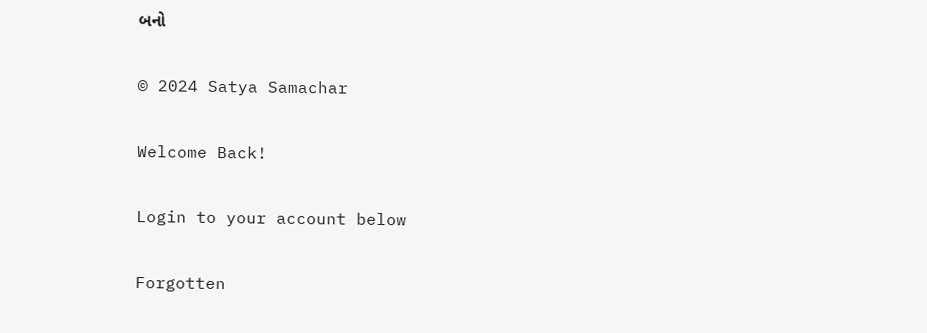બનો

© 2024 Satya Samachar

Welcome Back!

Login to your account below

Forgotten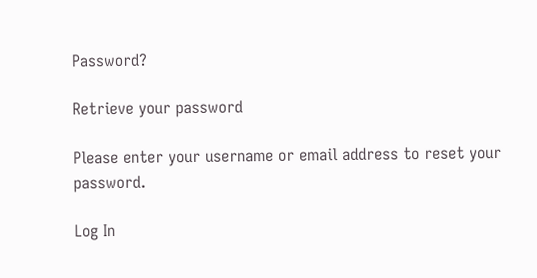Password?

Retrieve your password

Please enter your username or email address to reset your password.

Log In